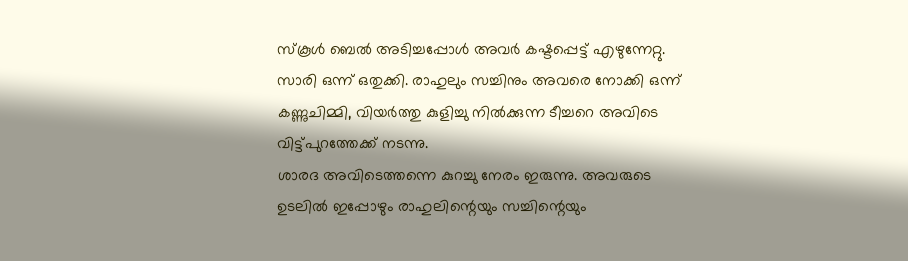സ്കൂൾ ബെൽ അടിച്ചപ്പോൾ അവർ കഷ്ടപ്പെട്ട് എഴുന്നേറ്റു. സാരി ഒന്ന് ഒതുക്കി. രാഹുലും സച്ചിനും അവരെ നോക്കി ഒന്ന് കണ്ണുചിമ്മി, വിയർത്തു കുളിച്ചു നിൽക്കുന്ന ടീച്ചറെ അവിടെ വിട്ട്പുറത്തേക്ക് നടന്നു.
ശാരദ അവിടെത്തന്നെ കുറച്ചു നേരം ഇരുന്നു. അവരുടെ ഉടലിൽ ഇപ്പോഴും രാഹുലിന്റെയും സച്ചിന്റെയും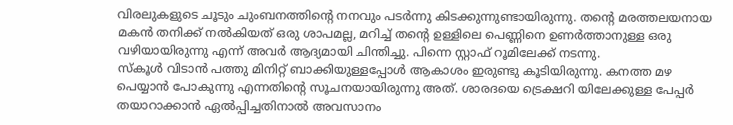വിരലുകളുടെ ചൂടും ചുംബനത്തിന്റെ നനവും പടർന്നു കിടക്കുന്നുണ്ടായിരുന്നു. തന്റെ മരത്തലയനായ മകൻ തനിക്ക് നൽകിയത് ഒരു ശാപമല്ല, മറിച്ച് തന്റെ ഉള്ളിലെ പെണ്ണിനെ ഉണർത്താനുള്ള ഒരു വഴിയായിരുന്നു എന്ന് അവർ ആദ്യമായി ചിന്തിച്ചു. പിന്നെ സ്റ്റാഫ് റൂമിലേക്ക് നടന്നു.
സ്കൂൾ വിടാൻ പത്തു മിനിറ്റ് ബാക്കിയുള്ളപ്പോൾ ആകാശം ഇരുണ്ടു കൂടിയിരുന്നു. കനത്ത മഴ പെയ്യാൻ പോകുന്നു എന്നതിന്റെ സൂചനയായിരുന്നു അത്. ശാരദയെ ട്രെക്ഷറി യിലേക്കുള്ള പേപ്പർ തയാറാക്കാൻ ഏൽപ്പിച്ചതിനാൽ അവസാനം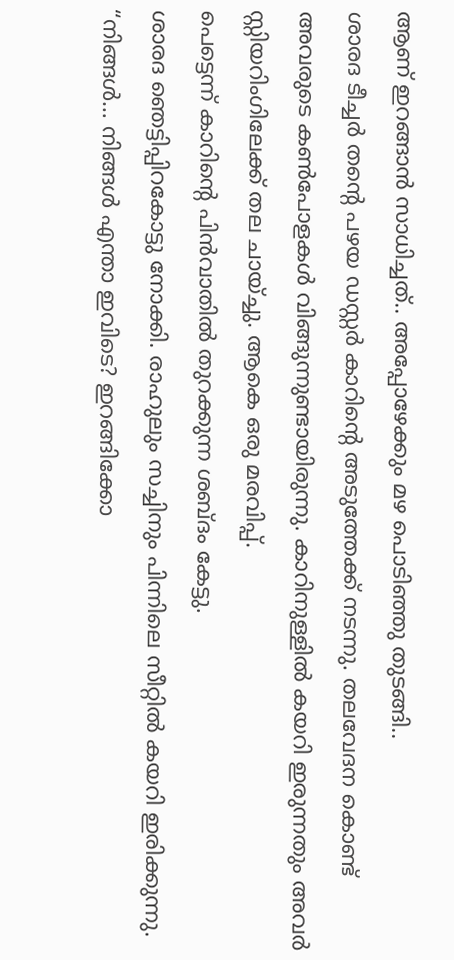ആണ് ഇറങ്ങാൻ സാധിച്ചത്.. അപ്പോഴേക്കും മഴ പൊടിഞ്ഞു തുടങ്ങി..
ശാരദ ടീച്ചർ തന്റെ പഴയ ഡസ്റ്റർ കാറിന്റെ അടുത്തേക്ക് നടന്നു. തലവേദന കൊണ്ട് അവരുടെ കൺപോളകൾ വിങ്ങുന്നുണ്ടായിരുന്നു. കാറിനുള്ളിൽ കയറി ഇരുന്നതും അവർ സ്റ്റിയറിംഗിലേക്ക് തല ചായ്ച്ചു. ആകെ ഒരു മരവിപ്പ്.
പെട്ടെന്ന് കാറിന്റെ പിൻവാതിൽ തുറക്കുന്ന ശബ്ദം കേട്ടു.
ശാരദ ഞെട്ടിപ്പിറകോട്ടു നോക്കി. രാഹുലും സച്ചിനും പിന്നിലെ സീറ്റിൽ കയറി ഇരിക്കുന്നു.
“നിങ്ങൾ… നിങ്ങൾ എന്താ ഇവിടെ? ഇറങ്ങിക്കോ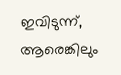ഇവിടുന്ന്, ആരെങ്കിലും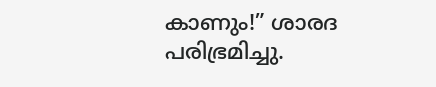കാണും!” ശാരദ പരിഭ്രമിച്ചു.